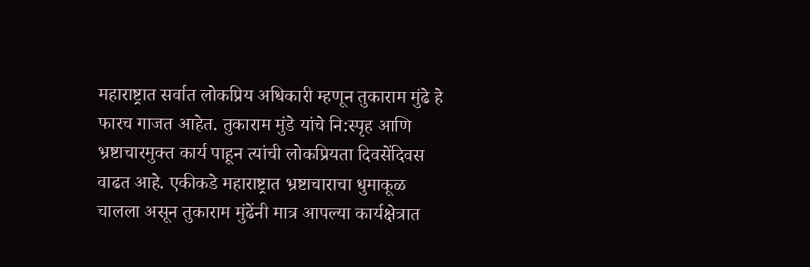महाराष्ट्रात सर्वात लोकप्रिय अधिकारी म्हणून तुकाराम मुंढे हे फारच गाजत आहेत. तुकाराम मुंडे यांचे नि:स्पृह आणि भ्रष्टाचारमुक्त कार्य पाहून त्यांची लोकप्रियता दिवसेंदिवस वाढत आहे. एकीकडे महाराष्ट्रात भ्रष्टाचाराचा धुमाकूळ चालला असून तुकाराम मुंढेंनी मात्र आपल्या कार्यक्षेत्रात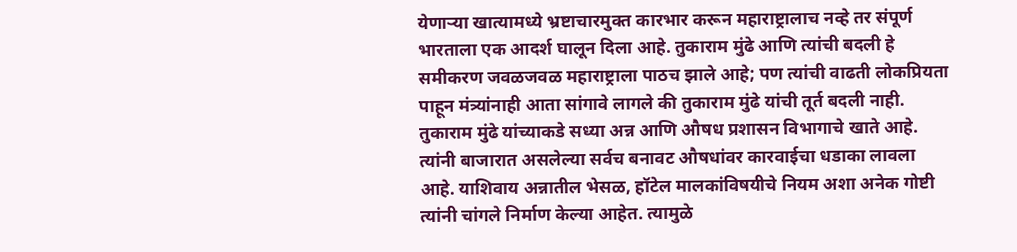येणाऱ्या खात्यामध्ये भ्रष्टाचारमुक्त कारभार करून महाराष्ट्रालाच नव्हे तर संपूर्ण भारताला एक आदर्श घालून दिला आहे. तुकाराम मुंढे आणि त्यांची बदली हे समीकरण जवळजवळ महाराष्ट्राला पाठच झाले आहे; पण त्यांची वाढती लोकप्रियता पाहून मंत्र्यांनाही आता सांगावे लागले की तुकाराम मुंढे यांची तूर्त बदली नाही. तुकाराम मुंढे यांच्याकडे सध्या अन्न आणि औषध प्रशासन विभागाचे खाते आहे. त्यांनी बाजारात असलेल्या सर्वच बनावट औषधांवर कारवाईचा धडाका लावला आहे. याशिवाय अन्नातील भेसळ, हॉटेल मालकांविषयीचे नियम अशा अनेक गोष्टी त्यांनी चांगले निर्माण केल्या आहेत. त्यामुळे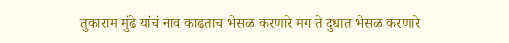तुकाराम मुंढे यांचं नाव काढताच भेसळ करणारे मग ते दुधात भेसळ करणारे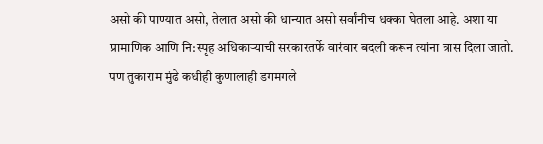असो की पाण्यात असो, तेलात असो की धान्यात असो सर्वांनीच धक्का घेतला आहे. अशा या प्रामाणिक आणि नि:स्पृह अधिकाऱ्याची सरकारतर्फे वारंवार बदली करून त्यांना त्रास दिला जातो. पण तुकाराम मुंढे कधीही कुणालाही डगमगले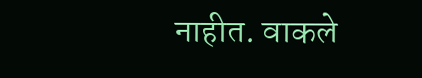नाहीत. वाकले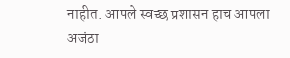नाहीत. आपले स्वच्छ प्रशासन हाच आपला अजंठा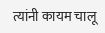त्यांनी कायम चालू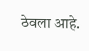ठेवला आहे.